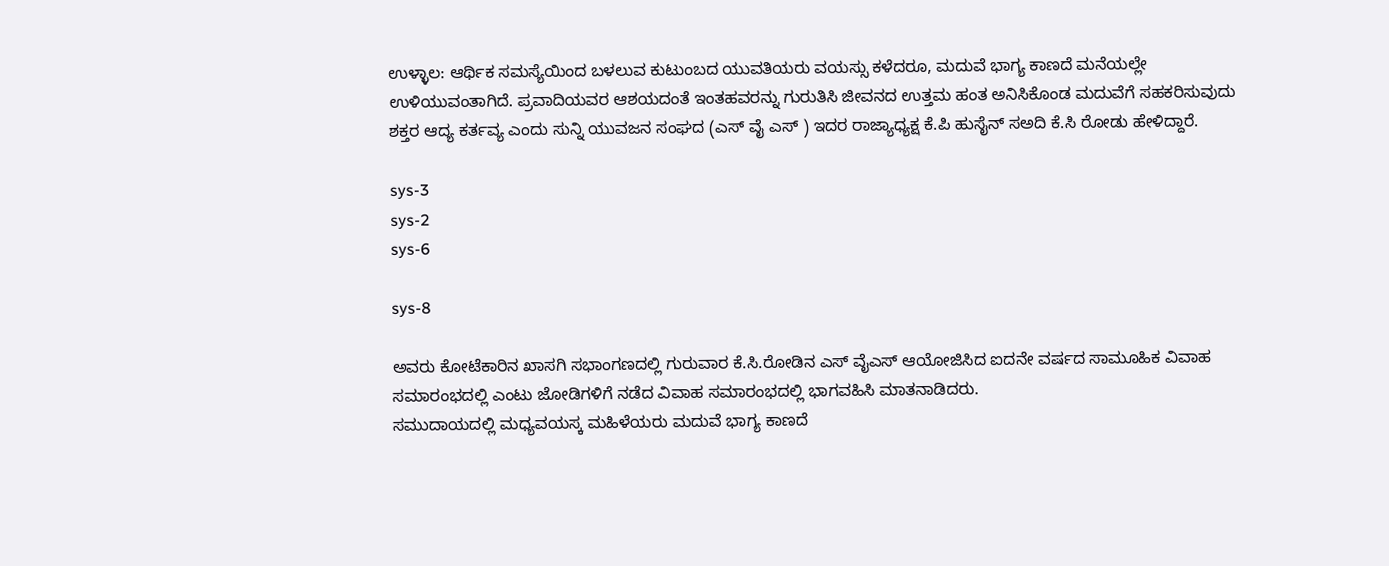ಉಳ್ಳಾಲ: ಆರ್ಥಿಕ ಸಮಸ್ಯೆಯಿಂದ ಬಳಲುವ ಕುಟುಂಬದ ಯುವತಿಯರು ವಯಸ್ಸು ಕಳೆದರೂ, ಮದುವೆ ಭಾಗ್ಯ ಕಾಣದೆ ಮನೆಯಲ್ಲೇ ಉಳಿಯುವಂತಾಗಿದೆ. ಪ್ರವಾದಿಯವರ ಆಶಯದಂತೆ ಇಂತಹವರನ್ನು ಗುರುತಿಸಿ ಜೀವನದ ಉತ್ತಮ ಹಂತ ಅನಿಸಿಕೊಂಡ ಮದುವೆಗೆ ಸಹಕರಿಸುವುದು ಶಕ್ತರ ಆದ್ಯ ಕರ್ತವ್ಯ ಎಂದು ಸುನ್ನಿ ಯುವಜನ ಸಂಘದ (ಎಸ್ ವೈ ಎಸ್ ) ಇದರ ರಾಜ್ಯಾಧ್ಯಕ್ಷ ಕೆ.ಪಿ ಹುಸೈನ್ ಸಅದಿ ಕೆ.ಸಿ ರೋಡು ಹೇಳಿದ್ದಾರೆ.

sys-3
sys-2
sys-6

sys-8

ಅವರು ಕೋಟೆಕಾರಿನ ಖಾಸಗಿ ಸಭಾಂಗಣದಲ್ಲಿ ಗುರುವಾರ ಕೆ.ಸಿ.ರೋಡಿನ ಎಸ್ ವೈಎಸ್ ಆಯೋಜಿಸಿದ ಐದನೇ ವರ್ಷದ ಸಾಮೂಹಿಕ ವಿವಾಹ ಸಮಾರಂಭದಲ್ಲಿ ಎಂಟು ಜೋಡಿಗಳಿಗೆ ನಡೆದ ವಿವಾಹ ಸಮಾರಂಭದಲ್ಲಿ ಭಾಗವಹಿಸಿ ಮಾತನಾಡಿದರು.
ಸಮುದಾಯದಲ್ಲಿ ಮಧ್ಯವಯಸ್ಕ ಮಹಿಳೆಯರು ಮದುವೆ ಭಾಗ್ಯ ಕಾಣದೆ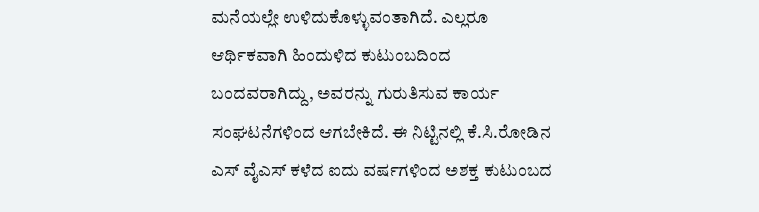ಮನೆಯಲ್ಲೇ ಉಳಿದುಕೊಳ್ಳುವಂತಾಗಿದೆ. ಎಲ್ಲರೂ ಆರ್ಥಿಕವಾಗಿ ಹಿಂದುಳಿದ ಕುಟುಂಬದಿಂದ ಬಂದವರಾಗಿದ್ದು, ಅವರನ್ನು ಗುರುತಿಸುವ ಕಾರ್ಯ ಸಂಘಟನೆಗಳಿಂದ ಆಗಬೇಕಿದೆ. ಈ ನಿಟ್ಟಿನಲ್ಲಿ ಕೆ.ಸಿ.ರೋಡಿನ ಎಸ್ ವೈಎಸ್ ಕಳೆದ ಐದು ವರ್ಷಗಳಿಂದ ಅಶಕ್ತ ಕುಟುಂಬದ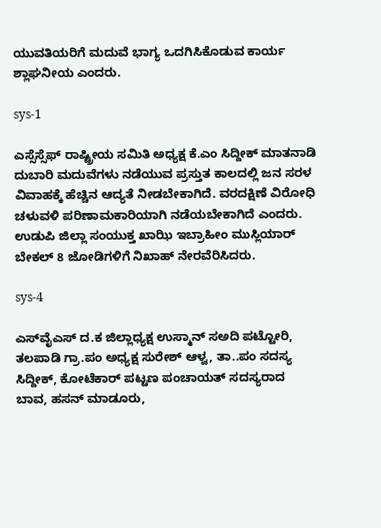ಯುವತಿಯರಿಗೆ ಮದುವೆ ಭಾಗ್ಯ ಒದಗಿಸಿಕೊಡುವ ಕಾರ್ಯ ಶ್ಲಾಘನೀಯ ಎಂದರು.

sys-1

ಎಸ್ಸೆಸ್ಸೆಫ್ ರಾಷ್ಟ್ರೀಯ ಸಮಿತಿ ಅಧ್ಯಕ್ಷ ಕೆ.ಎಂ ಸಿದ್ದೀಕ್ ಮಾತನಾಡಿ ದುಬಾರಿ ಮದುವೆಗಳು ನಡೆಯುವ ಪ್ರಸ್ತುತ ಕಾಲದಲ್ಲಿ ಜನ ಸರಳ ವಿವಾಹಕ್ಕೆ ಹೆಚ್ಚಿನ ಆದ್ಯತೆ ನೀಡಬೇಕಾಗಿದೆ. ವರದಕ್ಷಿಣೆ ವಿರೋಧಿ ಚಳುವಳಿ ಪರಿಣಾಮಕಾರಿಯಾಗಿ ನಡೆಯಬೇಕಾಗಿದೆ ಎಂದರು.  ಉಡುಪಿ ಜಿಲ್ಲಾ ಸಂಯುಕ್ತ ಖಾಝಿ ಇಬ್ರಾಹೀಂ ಮುಸ್ಲಿಯಾರ್ ಬೇಕಲ್ 8 ಜೋಡಿಗಳಿಗೆ ನಿಖಾಹ್ ನೇರವೆರಿಸಿದರು.

sys-4

ಎಸ್‍ವೈಎಸ್ ದ.ಕ ಜಿಲ್ಲಾಧ್ಯಕ್ಷ ಉಸ್ಮಾನ್ ಸಅದಿ ಪಟ್ಟೋರಿ, ತಲಪಾಡಿ ಗ್ರಾ.ಪಂ ಅಧ್ಯಕ್ಷ ಸುರೇಶ್ ಆಳ್ವ, ತಾ..ಪಂ ಸದಸ್ಯ ಸಿದ್ದೀಕ್, ಕೋಟೆಕಾರ್ ಪಟ್ಟಣ ಪಂಚಾಯತ್ ಸದಸ್ಯರಾದ ಬಾವ, ಹಸನ್ ಮಾಡೂರು,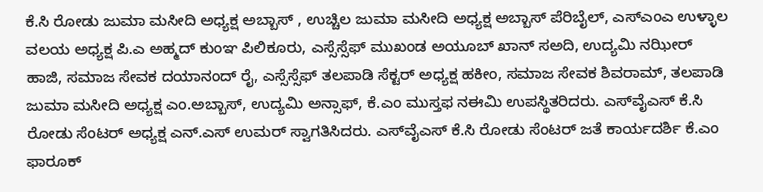ಕೆ.ಸಿ ರೋಡು ಜುಮಾ ಮಸೀದಿ ಅಧ್ಯಕ್ಷ ಅಬ್ಬಾಸ್ , ಉಚ್ಚಿಲ ಜುಮಾ ಮಸೀದಿ ಅಧ್ಯಕ್ಷ ಅಬ್ಬಾಸ್ ಪೆರಿಬೈಲ್, ಎಸ್‍ಎಂಎ ಉಳ್ಳಾಲ ವಲಯ ಅಧ್ಯಕ್ಷ ಪಿ.ಎ ಅಹ್ಮದ್ ಕುಂಞ ಪಿಲಿಕೂರು, ಎಸ್ಸೆಸ್ಸೆಫ್ ಮುಖಂಡ ಅಯೂಬ್ ಖಾನ್ ಸಅದಿ, ಉದ್ಯಮಿ ನಝೀರ್ ಹಾಜಿ, ಸಮಾಜ ಸೇವಕ ದಯಾನಂದ್ ರೈ, ಎಸ್ಸೆಸ್ಸೆಫ್ ತಲಪಾಡಿ ಸೆಕ್ಟರ್ ಅಧ್ಯಕ್ಷ ಹಕೀಂ, ಸಮಾಜ ಸೇವಕ ಶಿವರಾಮ್, ತಲಪಾಡಿ ಜುಮಾ ಮಸೀದಿ ಅಧ್ಯಕ್ಷ ಎಂ.ಅಬ್ಬಾಸ್, ಉದ್ಯಮಿ ಅನ್ಸಾಫ್, ಕೆ.ಎಂ ಮುಸ್ತಫ ನಈಮಿ ಉಪಸ್ಥಿತರಿದರು. ಎಸ್‍ವೈಎಸ್ ಕೆ.ಸಿ ರೋಡು ಸೆಂಟರ್ ಅಧ್ಯಕ್ಷ ಎನ್.ಎಸ್ ಉಮರ್ ಸ್ವಾಗತಿಸಿದರು. ಎಸ್‍ವೈಎಸ್ ಕೆ.ಸಿ ರೋಡು ಸೆಂಟರ್ ಜತೆ ಕಾರ್ಯದರ್ಶಿ ಕೆ.ಎಂ ಫಾರೂಕ್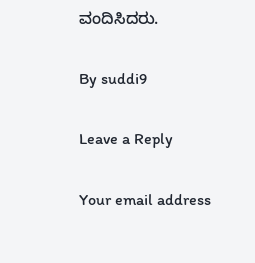ವಂದಿಸಿದರು.

By suddi9

Leave a Reply

Your email address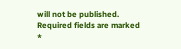will not be published. Required fields are marked *